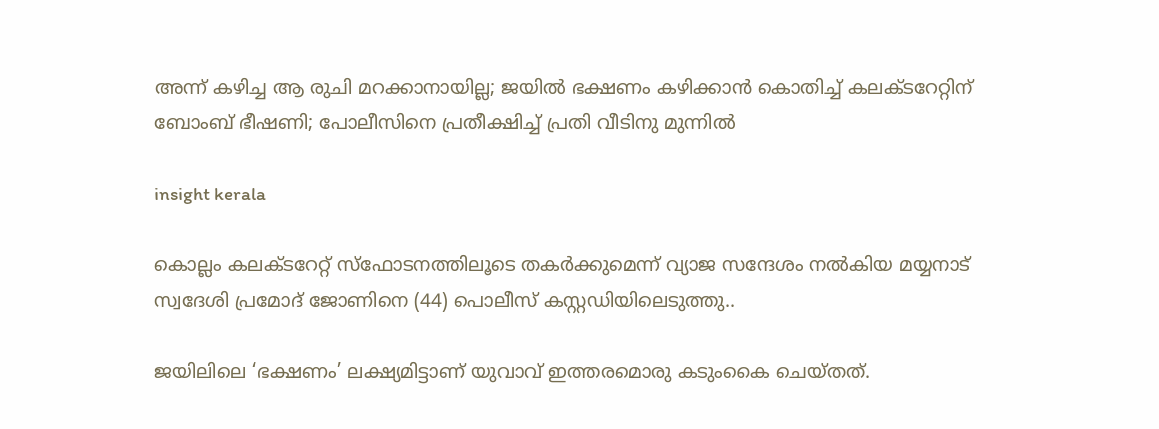അന്ന് കഴിച്ച ആ രുചി മറക്കാനായില്ല; ജയില്‍ ഭക്ഷണം കഴിക്കാൻ കൊതിച്ച്‌ കലക്ടറേറ്റിന് ബോംബ് ഭീഷണി; പോലീസിനെ പ്രതീക്ഷിച്ച്‌ പ്രതി വീടിനു മുന്നില്‍

insight kerala

കൊല്ലം കലക്ടറേറ്റ് സ്ഫോടനത്തിലൂടെ തകർക്കുമെന്ന് വ്യാജ സന്ദേശം നല്‍കിയ മയ്യനാട് സ്വദേശി പ്രമോദ് ജോണിനെ (44) പൊലീസ് കസ്റ്റഡിയിലെടുത്തു..

ജയിലിലെ ‘ഭക്ഷണം’ ലക്ഷ്യമിട്ടാണ് യുവാവ് ഇത്തരമൊരു കടുംകൈ ചെയ്തത്.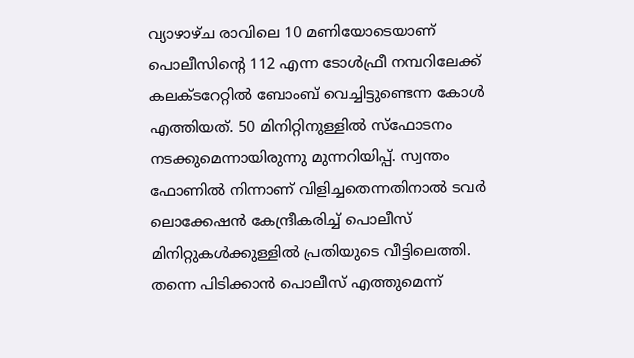വ്യാഴാഴ്ച രാവിലെ 10 മണിയോടെയാണ് പൊലീസിന്റെ 112 എന്ന ടോള്‍ഫ്രീ നമ്പറിലേക്ക് കലക്ടറേറ്റില്‍ ബോംബ് വെച്ചിട്ടുണ്ടെന്ന കോള്‍ എത്തിയത്. 50 മിനിറ്റിനുള്ളില്‍ സ്ഫോടനം നടക്കുമെന്നായിരുന്നു മുന്നറിയിപ്പ്. സ്വന്തം ഫോണില്‍ നിന്നാണ് വിളിച്ചതെന്നതിനാല്‍ ടവർ ലൊക്കേഷൻ കേന്ദ്രീകരിച്ച്‌ പൊലീസ് മിനിറ്റുകള്‍ക്കുള്ളില്‍ പ്രതിയുടെ വീട്ടിലെത്തി. തന്നെ പിടിക്കാൻ പൊലീസ് എത്തുമെന്ന്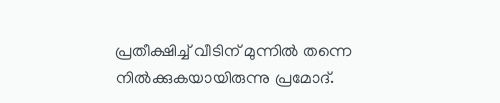പ്രതീക്ഷിച്ച്‌ വീടിന് മുന്നില്‍ തന്നെ നില്‍ക്കുകയായിരുന്നു പ്രമോദ്.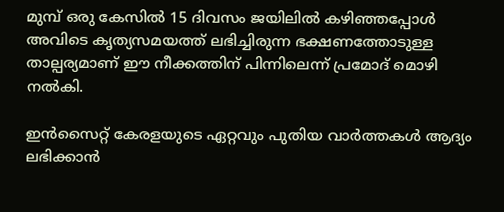മുമ്പ് ഒരു കേസില്‍ 15 ദിവസം ജയിലില്‍ കഴിഞ്ഞപ്പോള്‍ അവിടെ കൃത്യസമയത്ത് ലഭിച്ചിരുന്ന ഭക്ഷണത്തോടുള്ള താല്പര്യമാണ് ഈ നീക്കത്തിന് പിന്നിലെന്ന് പ്രമോദ് മൊഴി നല്‍കി.

ഇൻസൈറ്റ് കേരളയുടെ ഏറ്റവും പുതിയ വാർത്തകൾ ആദ്യം ലഭിക്കാൻ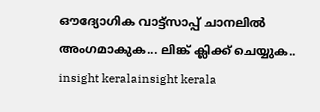ഔദ്യോഗിക വാട്ട്‌സാപ്പ് ചാനലിൽ അംഗമാകുക... ലിങ്ക് ക്ലിക്ക് ചെയ്യുക..
insight keralainsight kerala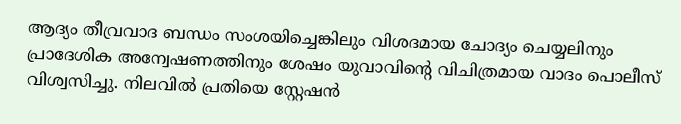ആദ്യം തീവ്രവാദ ബന്ധം സംശയിച്ചെങ്കിലും വിശദമായ ചോദ്യം ചെയ്യലിനും പ്രാദേശിക അന്വേഷണത്തിനും ശേഷം യുവാവിന്റെ വിചിത്രമായ വാദം പൊലീസ് വിശ്വസിച്ചു. നിലവില്‍ പ്രതിയെ സ്റ്റേഷൻ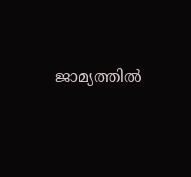ജാമ്യത്തില്‍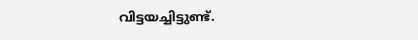വിട്ടയച്ചിട്ടുണ്ട്.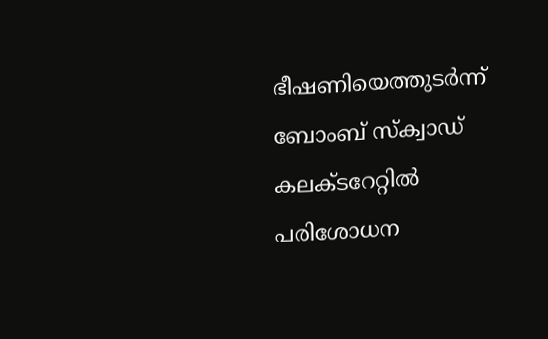ഭീഷണിയെത്തുടർന്ന് ബോംബ് സ്ക്വാഡ് കലക്ടറേറ്റില്‍ പരിശോധന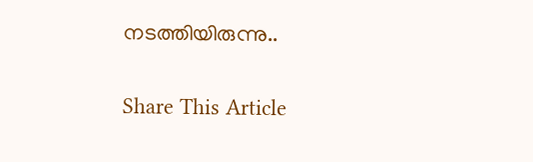നടത്തിയിരുന്നു..

Share This Article